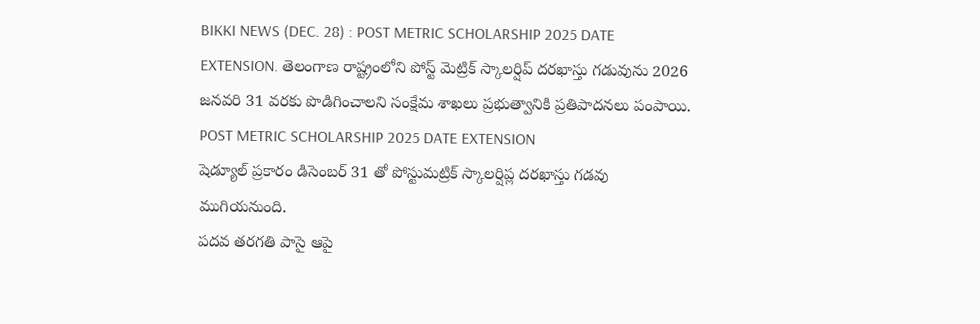BIKKI NEWS (DEC. 28) : POST METRIC SCHOLARSHIP 2025 DATE EXTENSION. తెలంగాణ రాష్ట్రంలోని పోస్ట్ మెట్రిక్ స్కాలర్షిప్ దరఖాస్తు గడువును 2026 జనవరి 31 వరకు పొడిగించాలని సంక్షేమ శాఖలు ప్రభుత్వానికి ప్రతిపాదనలు పంపాయి.
POST METRIC SCHOLARSHIP 2025 DATE EXTENSION
షెడ్యూల్ ప్రకారం డిసెంబర్ 31 తో పోస్టుమట్రిక్ స్కాలర్షిప్ల దరఖాస్తు గడవు ముగియనుంది.
పదవ తరగతి పాసై ఆపై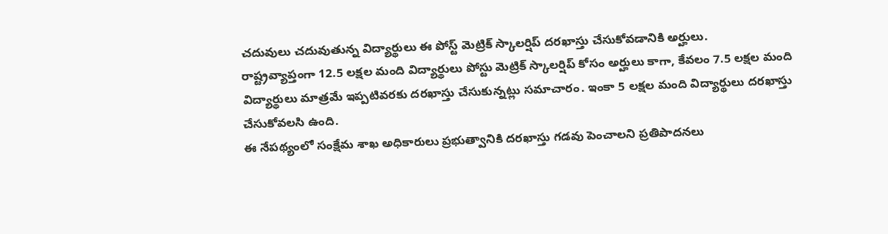చదువులు చదువుతున్న విద్యార్థులు ఈ పోస్ట్ మెట్రిక్ స్కాలర్షిప్ దరఖాస్తు చేసుకోవడానికి అర్హులు.
రాష్ట్రవ్యాప్తంగా 12.5 లక్షల మంది విద్యార్థులు పోస్టు మెట్రిక్ స్కాలర్షిప్ కోసం అర్హులు కాగా, కేవలం 7.5 లక్షల మంది విద్యార్థులు మాత్రమే ఇప్పటివరకు దరఖాస్తు చేసుకున్నట్లు సమాచారం. ఇంకా 5 లక్షల మంది విద్యార్థులు దరఖాస్తు చేసుకోవలసి ఉంది.
ఈ నేపథ్యంలో సంక్షేమ శాఖ అధికారులు ప్రభుత్వానికి దరఖాస్తు గడవు పెంచాలని ప్రతిపాదనలు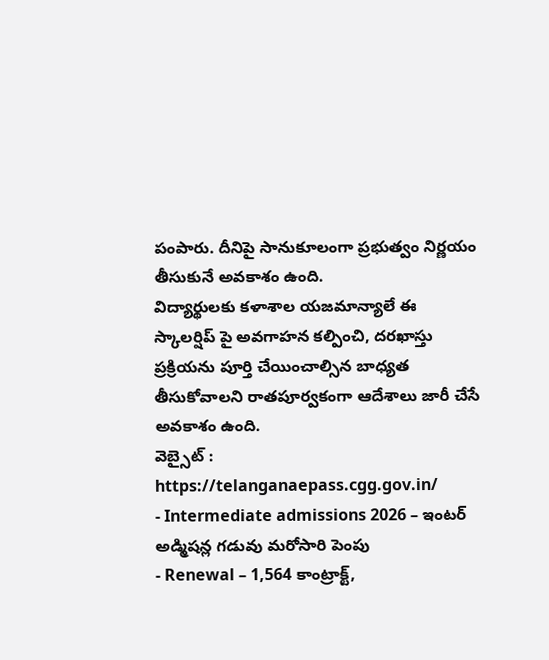పంపారు. దీనిపై సానుకూలంగా ప్రభుత్వం నిర్ణయం తీసుకునే అవకాశం ఉంది.
విద్యార్థులకు కళాశాల యజమాన్యాలే ఈ స్కాలర్షిప్ పై అవగాహన కల్పించి, దరఖాస్తు ప్రక్రియను పూర్తి చేయించాల్సిన బాధ్యత తీసుకోవాలని రాతపూర్వకంగా ఆదేశాలు జారీ చేసే అవకాశం ఉంది.
వెబ్సైట్ : https://telanganaepass.cgg.gov.in/
- Intermediate admissions 2026 – ఇంటర్ అడ్మిషన్ల గడువు మరోసారి పెంపు
- Renewal – 1,564 కాంట్రాక్ట్,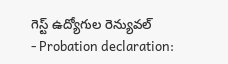గెస్ట్ ఉద్యోగుల రెన్యువల్
- Probation declaration: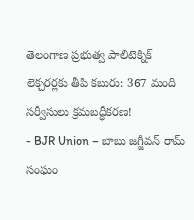తెలంగాణ ప్రభుత్వ పాలిటెక్నిక్ లెక్చరర్లకు తీపి కబురు: 367 మంది సర్వీసులు క్రమబద్ధీకరణ!
- BJR Union – బాబు జగ్జీవన్ రామ్ సంఘం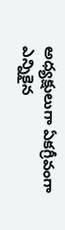అధ్యక్షులుగా ఏకగ్రీవంగా ఎన్నికైన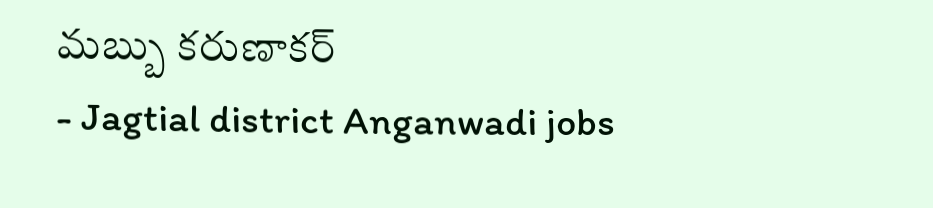మబ్బు కరుణాకర్
- Jagtial district Anganwadi jobs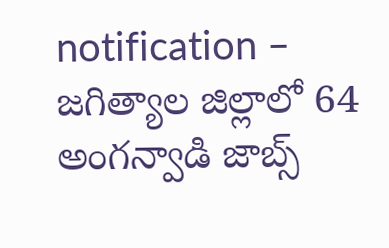notification – జగిత్యాల జిల్లాలో 64 అంగన్వాడి జాబ్స్